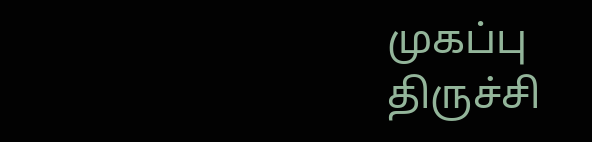முகப்பு
திருச்சி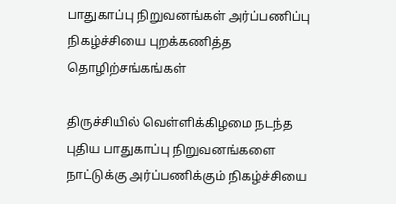பாதுகாப்பு நிறுவனங்கள் அர்ப்பணிப்பு நிகழ்ச்சியை புறக்கணித்த தொழிற்சங்கங்கள்

திருச்சியில் வெள்ளிக்கிழமை நடந்த புதிய பாதுகாப்பு நிறுவனங்களை நாட்டுக்கு அர்ப்பணிக்கும் நிகழ்ச்சியை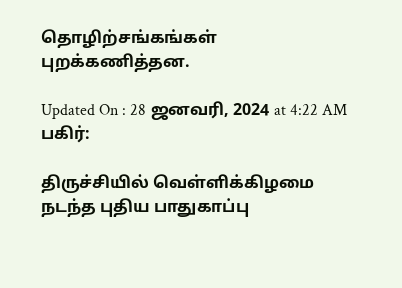தொழிற்சங்கங்கள் புறக்கணித்தன.

Updated On : 28 ஜனவரி, 2024 at 4:22 AM
பகிர்:

திருச்சியில் வெள்ளிக்கிழமை நடந்த புதிய பாதுகாப்பு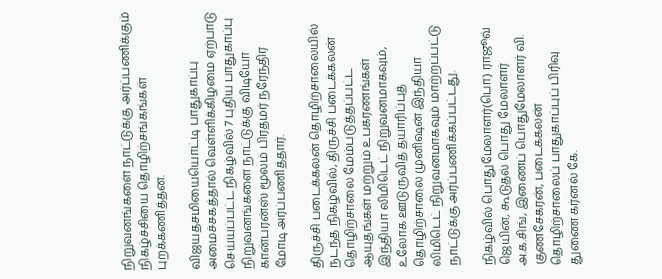நிறுவனங்களை நாட்டுக்கு அர்ப்பணிக்கும் நிகழ்ச்சியை தொழிற்சங்கங்கள் புறக்கணித்தன.

விஜயதசமியையொட்டி பாதுகாப்பு அமைச்சகத்தால் வெள்ளிக்கிழமை ஏற்பாடு செய்யப்பட்ட நிகழ்வில் 7 புதிய பாதுகாப்பு நிறுவனங்களை நாட்டுக்கு விடியோ கான்பரன்ஸ் மூலம் பிரதமர் நரேந்திர மோடி அர்ப்பணித்தார்.

திருச்சி படைக்கலன் தொழிற்சாலையில் நடந்த நிகழ்வில், திருச்சி படைக்கலன் தொழிற்சாலை மேம்படுத்தப்பட்ட ஆயுதங்கள் மற்றும் உபகரணங்கள் இந்தியா லிமிடெட் நிறுவனமாகவும், உலோக ஊடுருவித் தயாரிப்புத் தொழிற்சாலை முனிஷன் இந்தியா லிமிடெட் நிறுவனமாகவும் மாற்றப்பட்டு நாட்டுக்கு அர்ப்பணிக்கப்பட்டது.

நிகழ்வில் பொதுமேலாளர்(பொ) ராஜூவ் ஜெயின், கூடுதல் பொது மேலாளர் அ.க.சிங், இணைப் பொதுமேலாளர் வி. குணசேகரன், படைக்கலன் தொழிற்சாலைப் பாதுகாப்புப் பிரிவு துணை கர்னல் கே.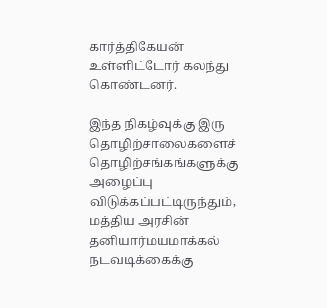கார்த்திகேயன் உள்ளிட்டோர் கலந்து கொண்டனர்.

இந்த நிகழ்வுக்கு இரு தொழிற்சாலைகளைச் தொழிற்சங்கங்களுக்கு அழைப்பு விடுக்கப்பட்டிருந்தும், மத்திய அரசின் தனியார்மயமாக்கல் நடவடிக்கைக்கு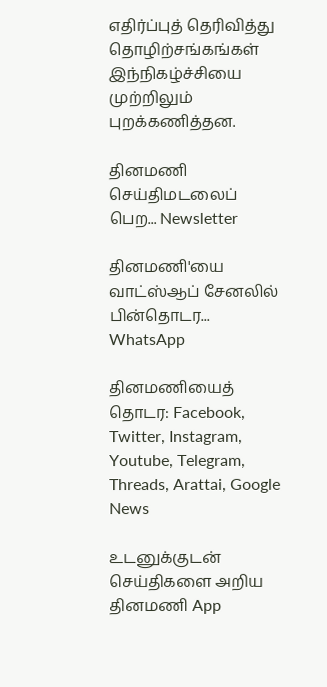எதிர்ப்புத் தெரிவித்து தொழிற்சங்கங்கள் இந்நிகழ்ச்சியை முற்றிலும் புறக்கணித்தன.

தினமணி செய்திமடலைப் பெற... Newsletter

தினமணி'யை வாட்ஸ்ஆப் சேனலில் பின்தொடர... WhatsApp

தினமணியைத் தொடர: Facebook, Twitter, Instagram, Youtube, Telegram, Threads, Arattai, Google News

உடனுக்குடன் செய்திகளை அறிய தினமணி App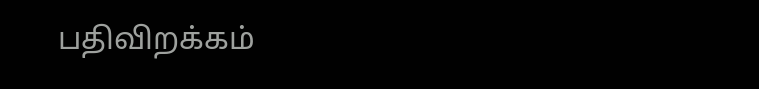பதிவிறக்கம்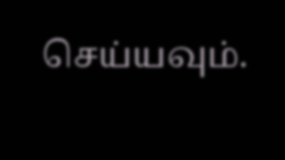செய்யவும்.